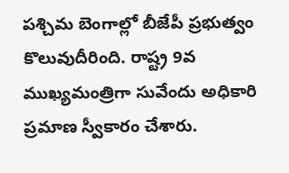పశ్చిమ బెంగాల్లో బీజేపీ ప్రభుత్వం కొలువుదీరింది. రాష్ట్ర 9వ ముఖ్యమంత్రిగా సువేందు అధికారి ప్రమాణ స్వీకారం చేశారు.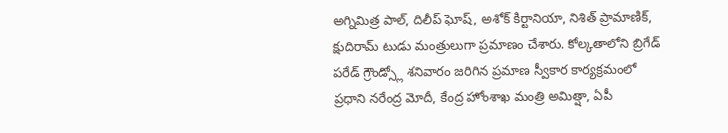అగ్నిమిత్ర పాల్, దిలీప్ ఘోష్, అశోక్ కిర్టానియా, నిశిత్ ప్రామాణిక్, క్షుదిరామ్ టుడు మంత్రులుగా ప్రమాణం చేశారు. కోల్కతాలోని బ్రిగేడ్ పరేడ్ గ్రౌండ్స్లో శనివారం జరిగిన ప్రమాణ స్వీకార కార్యక్రమంలో ప్రధాని నరేంద్ర మోదీ, కేంద్ర హోంశాఖ మంత్రి అమిత్షా, ఏపీ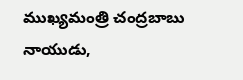ముఖ్యమంత్రి చంద్రబాబు నాయుడు,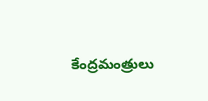కేంద్రమంత్రులు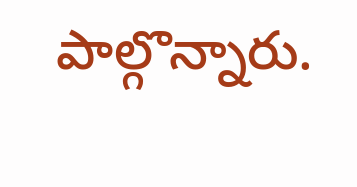పాల్గొన్నారు.